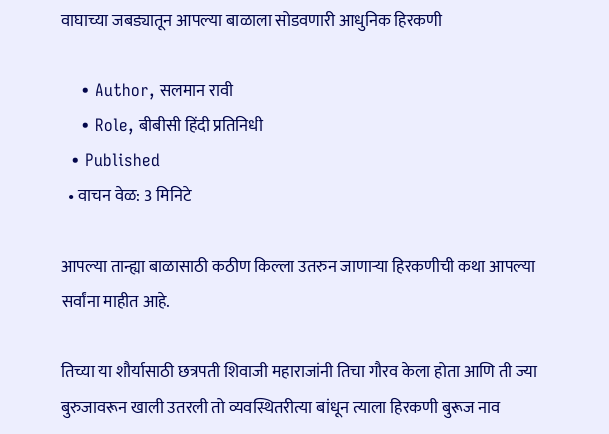वाघाच्या जबड्यातून आपल्या बाळाला सोडवणारी आधुनिक हिरकणी

    • Author, सलमान रावी
    • Role, बीबीसी हिंदी प्रतिनिधी
  • Published
  • वाचन वेळ: 3 मिनिटे

आपल्या तान्ह्या बाळासाठी कठीण किल्ला उतरुन जाणाऱ्या हिरकणीची कथा आपल्या सर्वांना माहीत आहे.

तिच्या या शौर्यासाठी छत्रपती शिवाजी महाराजांनी तिचा गौरव केला होता आणि ती ज्या बुरुजावरून खाली उतरली तो व्यवस्थितरीत्या बांधून त्याला हिरकणी बुरूज नाव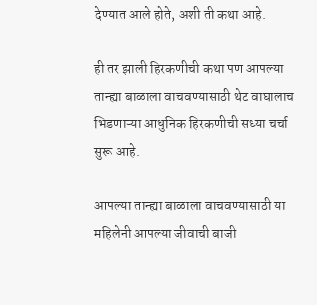देण्यात आले होते, अशी ती कथा आहे.

ही तर झाली हिरकणीची कथा पण आपल्या तान्ह्या बाळाला वाचवण्यासाठी थेट वाघालाच भिडणाऱ्या आधुनिक हिरकणीची सध्या चर्चा सुरू आहे.

आपल्या तान्ह्या बाळाला वाचवण्यासाठी या महिलेनी आपल्या जीवाची बाजी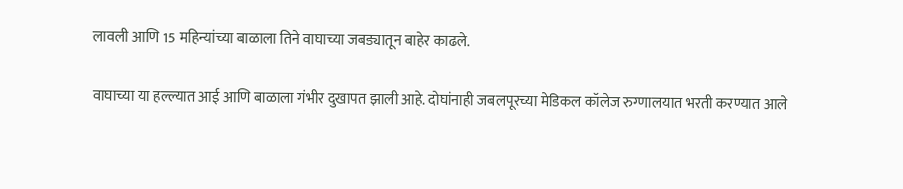लावली आणि 15 महिन्यांच्या बाळाला तिने वाघाच्या जबड्यातून बाहेर काढले.

वाघाच्या या हल्ल्यात आई आणि बाळाला गंभीर दुखापत झाली आहे. दोघांनाही जबलपूरच्या मेडिकल कॉलेज रुग्णालयात भरती करण्यात आले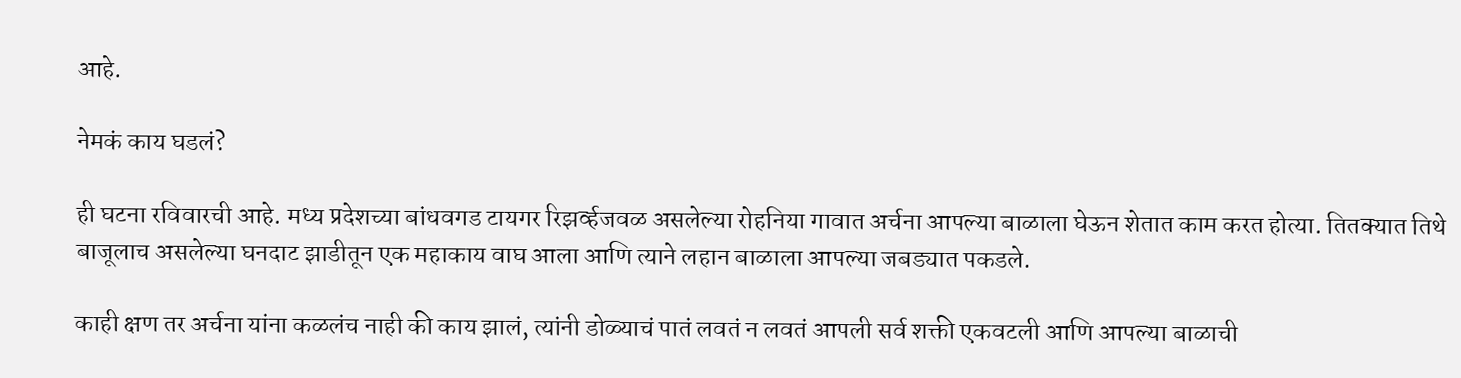आहे.

नेमकं काय घडलं?

ही घटना रविवारची आहे. मध्य प्रदेशच्या बांधवगड टायगर रिझर्व्हजवळ असलेल्या रोहनिया गावात अर्चना आपल्या बाळाला घेऊन शेतात काम करत होत्या. तितक्यात तिथे बाजूलाच असलेल्या घनदाट झाडीतून एक महाकाय वाघ आला आणि त्याने लहान बाळाला आपल्या जबड्यात पकडले.

काही क्षण तर अर्चना यांना कळलंच नाही की काय झालं, त्यांनी डोळ्याचं पातं लवतं न लवतं आपली सर्व शक्ती एकवटली आणि आपल्या बाळाची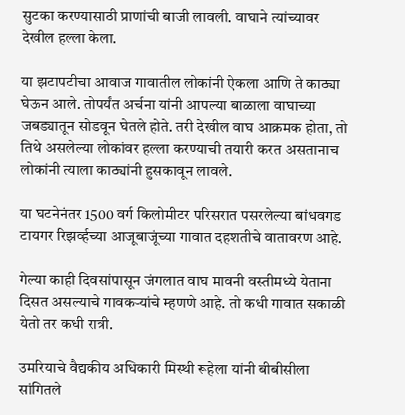सुटका करण्यासाठी प्राणांची बाजी लावली. वाघाने त्यांच्यावर देखील हल्ला केला.

या झटापटीचा आवाज गावातील लोकांनी ऐकला आणि ते काठ्या घेऊन आले. तोपर्यंत अर्चना यांनी आपल्या बाळाला वाघाच्या जबड्यातून सोडवून घेतले होते. तरी देखील वाघ आक्रमक होता, तो तिथे असलेल्या लोकांवर हल्ला करण्याची तयारी करत असतानाच लोकांनी त्याला काठ्यांनी हुसकावून लावले.

या घटनेनंतर 1500 वर्ग किलोमीटर परिसरात पसरलेल्या बांधवगड टायगर रिझर्व्हच्या आजूबाजूंच्या गावात दहशतीचे वातावरण आहे.

गेल्या काही दिवसांपासून जंगलात वाघ मावनी वस्तीमध्ये येताना दिसत असल्याचे गावकऱ्यांचे म्हणणे आहे. तो कधी गावात सकाळी येतो तर कधी रात्री.

उमरियाचे वैद्यकीय अधिकारी मिस्थी रूहेला यांनी बीबीसीला सांगितले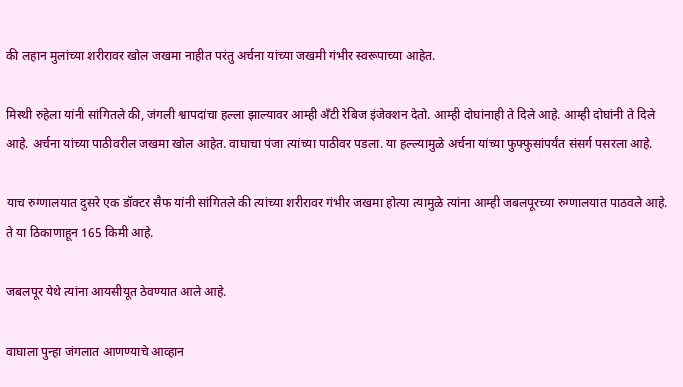की लहान मुलांच्या शरीरावर खोल जखमा नाहीत परंतु अर्चना यांच्या जखमी गंभीर स्वरूपाच्या आहेत.

मिस्थी रुहेला यांनी सांगितले की, जंगली श्वापदांचा हल्ला झाल्यावर आम्ही ॲंटी रेबिज इंजेक्शन देतो. आम्ही दोघांनाही ते दिले आहे. आम्ही दोघांनी ते दिले आहे. अर्चना यांच्या पाठीवरील जखमा खोल आहेत. वाघाचा पंजा त्यांच्या पाठीवर पडला. या हल्ल्यामुळे अर्चना यांच्या फुफ्फुसांपर्यंत संसर्ग पसरला आहे.

याच रुग्णालयात दुसरे एक डॉक्टर सैफ यांनी सांगितले की त्यांच्या शरीरावर गंभीर जखमा होत्या त्यामुळे त्यांना आम्ही जबलपूरच्या रुग्णालयात पाठवले आहे. ते या ठिकाणाहून 165 किमी आहे.

जबलपूर येथे त्यांना आयसीयूत ठेवण्यात आले आहे.

वाघाला पुन्हा जंगलात आणण्याचे आव्हान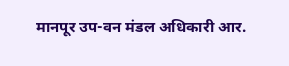मानपूर उप-वन मंडल अधिकारी आर.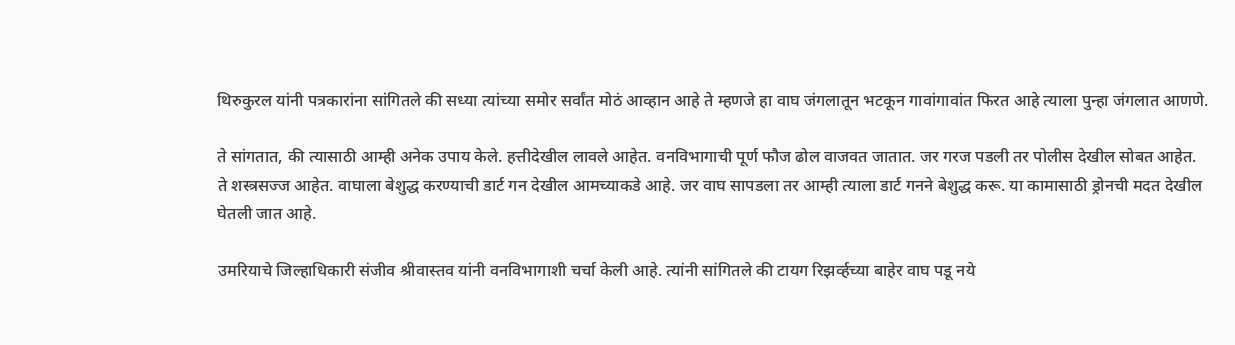थिरुकुरल यांनी पत्रकारांना सांगितले की सध्या त्यांच्या समोर सर्वांत मोठं आव्हान आहे ते म्हणजे हा वाघ जंगलातून भटकून गावांगावांत फिरत आहे त्याला पुन्हा जंगलात आणणे.

ते सांगतात, की त्यासाठी आम्ही अनेक उपाय केले. हत्तीदेखील लावले आहेत. वनविभागाची पूर्ण फौज ढोल वाजवत जातात. जर गरज पडली तर पोलीस देखील सोबत आहेत. ते शस्त्रसज्ज आहेत. वाघाला बेशुद्ध करण्याची डार्ट गन देखील आमच्याकडे आहे. जर वाघ सापडला तर आम्ही त्याला डार्ट गनने बेशुद्ध करू. या कामासाठी ड्रोनची मदत देखील घेतली जात आहे.

उमरियाचे जिल्हाधिकारी संजीव श्रीवास्तव यांनी वनविभागाशी चर्चा केली आहे. त्यांनी सांगितले की टायग रिझर्व्हच्या बाहेर वाघ पडू नये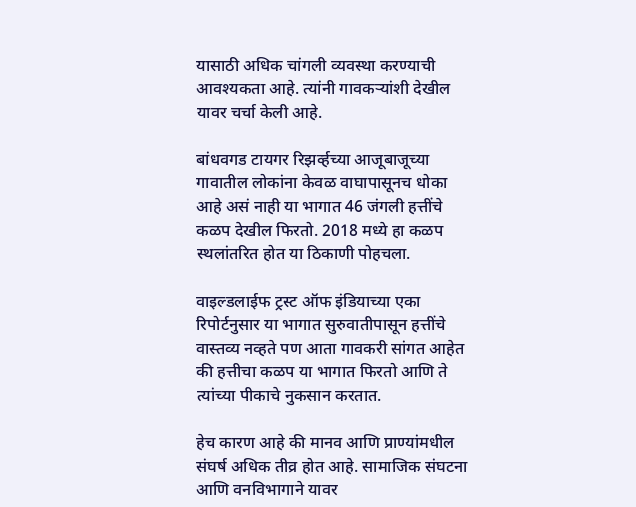यासाठी अधिक चांगली व्यवस्था करण्याची आवश्यकता आहे. त्यांनी गावकऱ्यांशी देखील यावर चर्चा केली आहे.

बांधवगड टायगर रिझर्व्हच्या आजूबाजूच्या गावातील लोकांना केवळ वाघापासूनच धोका आहे असं नाही या भागात 46 जंगली हत्तींचे कळप देखील फिरतो. 2018 मध्ये हा कळप स्थलांतरित होत या ठिकाणी पोहचला.

वाइल्डलाईफ ट्रस्ट ऑफ इंडियाच्या एका रिपोर्टनुसार या भागात सुरुवातीपासून हत्तींचे वास्तव्य नव्हते पण आता गावकरी सांगत आहेत की हत्तीचा कळप या भागात फिरतो आणि ते त्यांच्या पीकाचे नुकसान करतात.

हेच कारण आहे की मानव आणि प्राण्यांमधील संघर्ष अधिक तीव्र होत आहे. सामाजिक संघटना आणि वनविभागाने यावर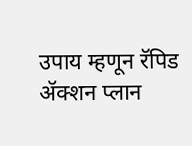उपाय म्हणून रॅपिड ॲक्शन प्लान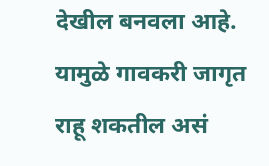देखील बनवला आहे. यामुळे गावकरी जागृत राहू शकतील असं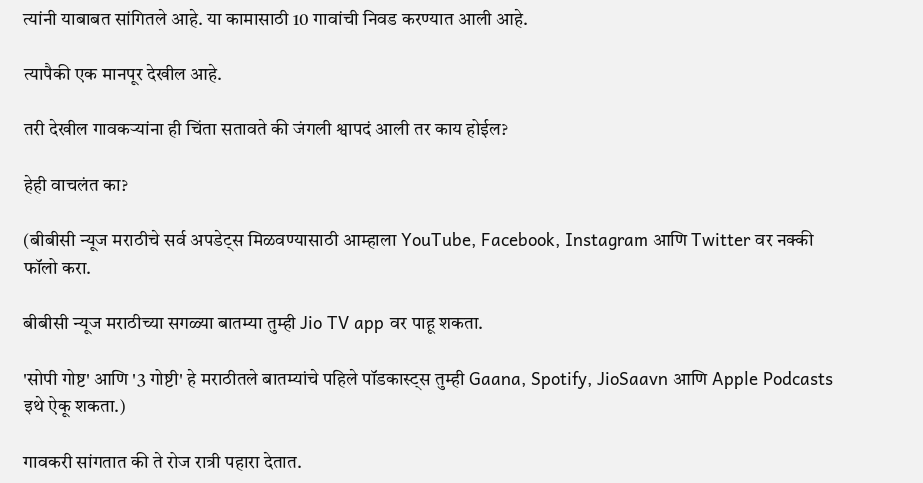त्यांनी याबाबत सांगितले आहे. या कामासाठी 10 गावांची निवड करण्यात आली आहे.

त्यापैकी एक मानपूर देखील आहे.

तरी देखील गावकऱ्यांना ही चिंता सतावते की जंगली श्वापदं आली तर काय होईल?

हेही वाचलंत का?

(बीबीसी न्यूज मराठीचे सर्व अपडेट्स मिळवण्यासाठी आम्हाला YouTube, Facebook, Instagram आणि Twitter वर नक्की फॉलो करा.

बीबीसी न्यूज मराठीच्या सगळ्या बातम्या तुम्ही Jio TV app वर पाहू शकता.

'सोपी गोष्ट' आणि '3 गोष्टी' हे मराठीतले बातम्यांचे पहिले पॉडकास्ट्स तुम्ही Gaana, Spotify, JioSaavn आणि Apple Podcasts इथे ऐकू शकता.)

गावकरी सांगतात की ते रोज रात्री पहारा देतात.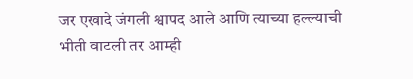जर एखादे जंगली श्वापद आले आणि त्याच्या हल्ल्याची भीती वाटली तर आम्ही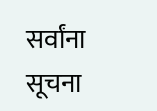सर्वांना सूचना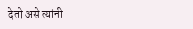देतो असे त्यांनी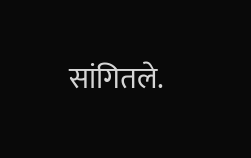सांगितले.